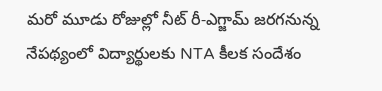మరో మూడు రోజుల్లో నీట్ రీ-ఎగ్జామ్ జరగనున్న నేపథ్యంలో విద్యార్థులకు NTA కీలక సందేశం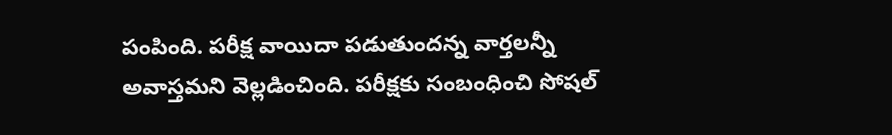పంపింది. పరీక్ష వాయిదా పడుతుందన్న వార్తలన్నీ అవాస్తమని వెల్లడించింది. పరీక్షకు సంబంధించి సోషల్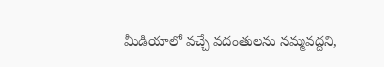మీడియాలో వచ్చే వదంతులను నమ్మవద్దని,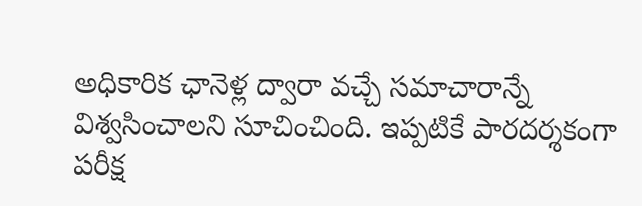అధికారిక ఛానెళ్ల ద్వారా వచ్చే సమాచారాన్నే విశ్వసించాలని సూచించింది. ఇప్పటికే పారదర్శకంగా పరీక్ష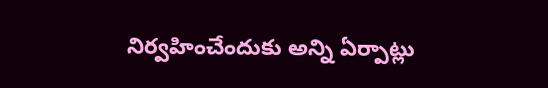నిర్వహించేందుకు అన్ని ఏర్పాట్లు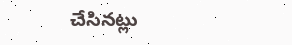చేసినట్లు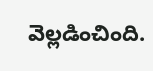వెల్లడించింది.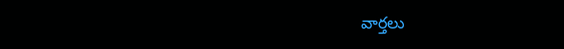వార్తలు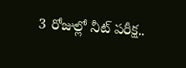3 రోజుల్లో నీట్ పరీక్ష..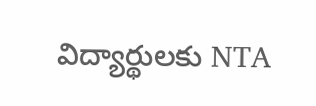విద్యార్థులకు NTA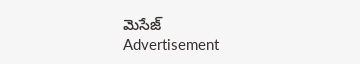మెసేజ్
Advertisement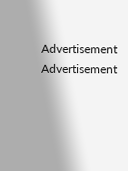Advertisement
Advertisement